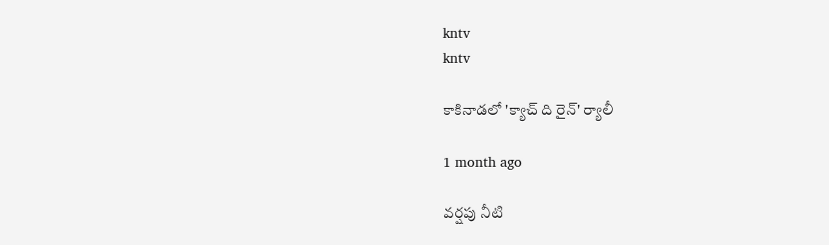kntv
kntv

కాకినాడలో 'క్యాచ్ ది రైన్' ర్యాలీ

1 month ago

వర్షపు నీటి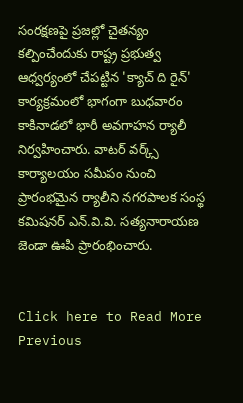సంరక్షణపై ప్రజల్లో చైతన్యం కల్పించేందుకు రాష్ట్ర ప్రభుత్వ ఆధ్వర్యంలో చేపట్టిన 'క్యాచ్ ది రైన్' కార్యక్రమంలో భాగంగా బుధవారం కాకినాడలో భారీ అవగాహన ర్యాలీ నిర్వహించారు. వాటర్ వర్క్స్ కార్యాలయం సమీపం నుంచి ప్రారంభమైన ర్యాలీని నగరపాలక సంస్థ కమిషనర్ ఎన్.వి.వి. సత్యనారాయణ జెండా ఊపి ప్రారంభించారు.


Click here to Read More
Previous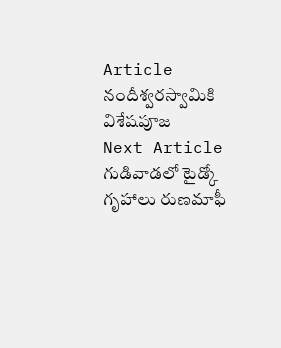Article
నందీశ్వరస్వామికి విశేషపూజ
Next Article
గుడివాడలో టైడ్కో గృహాలు రుణమాఫీ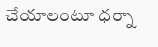చేయాలంటూ ధర్నా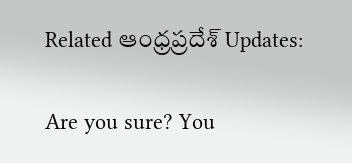Related ఆంధ్రప్రదేశ్ Updates:

Are you sure? You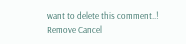want to delete this comment..! Remove Cancel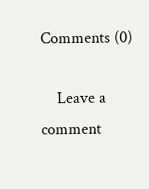Comments (0)

    Leave a comment